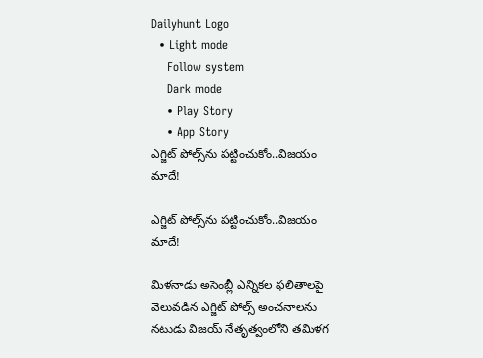Dailyhunt Logo
  • Light mode
    Follow system
    Dark mode
    • Play Story
    • App Story
ఎగ్జిట్ పోల్స్‌ను పట్టించుకోం..విజయం మాదే!

ఎగ్జిట్ పోల్స్‌ను పట్టించుకోం..విజయం మాదే!

మిళనాడు అసెంబ్లీ ఎన్నికల ఫలితాలపై వెలువడిన ఎగ్జిట్ పోల్స్ అంచనాలను నటుడు విజయ్ నేతృత్వంలోని తమిళగ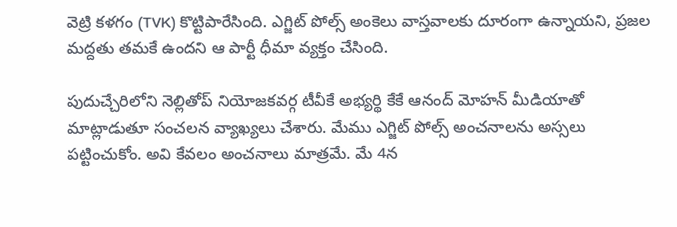వెట్రి కళగం (TVK) కొట్టిపారేసింది. ఎగ్జిట్ పోల్స్ అంకెలు వాస్తవాలకు దూరంగా ఉన్నాయని, ప్రజల మద్దతు తమకే ఉందని ఆ పార్టీ ధీమా వ్యక్తం చేసింది.

పుదుచ్చేరిలోని నెల్లితోప్ నియోజకవర్గ టీవీకే అభ్యర్థి కేకే ఆనంద్ మోహన్ మీడియాతో మాట్లాడుతూ సంచలన వ్యాఖ్యలు చేశారు. మేము ఎగ్జిట్ పోల్స్ అంచనాలను అస్సలు పట్టించుకోం. అవి కేవలం అంచనాలు మాత్రమే. మే 4న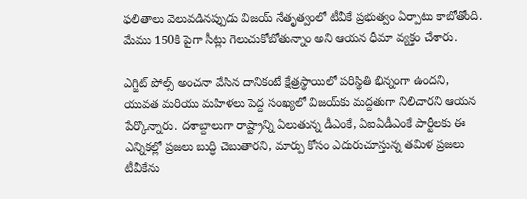ఫలితాలు వెలువడినప్పుడు విజయ్ నేతృత్వంలో టీవీకే ప్రభుత్వం ఏర్పాటు కాబోతోంది. మేము 150కి పైగా సీట్లు గెలుచుకోబోతున్నాం అని ఆయన ధీమా వ్యక్తం చేశారు.

ఎగ్జిట్ పోల్స్ అంచనా వేసిన దానికంటే క్షేత్రస్థాయిలో పరిస్థితి భిన్నంగా ఉందని, యువత మరియు మహిళలు పెద్ద సంఖ్యలో విజయ్‌కు మద్దతుగా నిలిచారని ఆయన పేర్కొన్నారు. దశాబ్దాలుగా రాష్ట్రాన్ని ఏలుతున్న డీఎంకే, ఏఐఏడీఎంకే పార్టీలకు ఈ ఎన్నికల్లో ప్రజలు బుద్ధి చెబుతారని, మార్పు కోసం ఎదురుచూస్తున్న తమిళ ప్రజలు టీవీకేను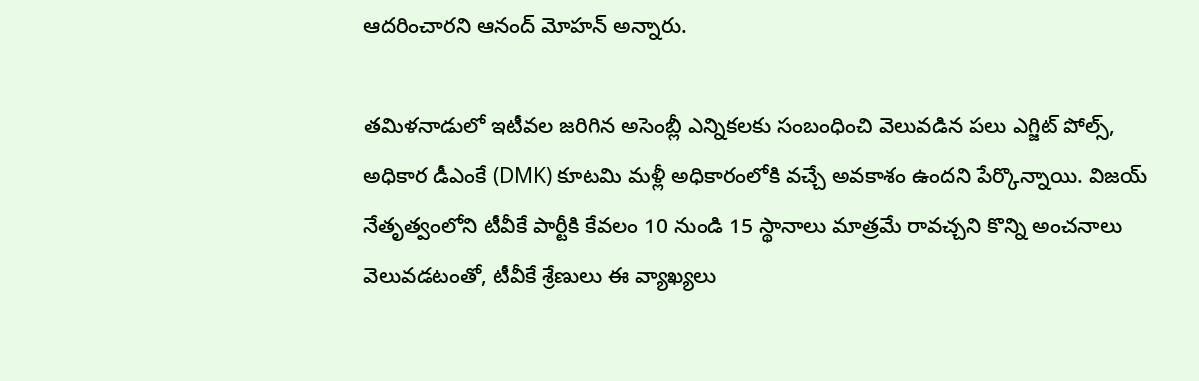ఆదరించారని ఆనంద్ మోహన్ అన్నారు.

తమిళనాడులో ఇటీవల జరిగిన అసెంబ్లీ ఎన్నికలకు సంబంధించి వెలువడిన పలు ఎగ్జిట్ పోల్స్, అధికార డీఎంకే (DMK) కూటమి మళ్లీ అధికారంలోకి వచ్చే అవకాశం ఉందని పేర్కొన్నాయి. విజయ్ నేతృత్వంలోని టీవీకే పార్టీకి కేవలం 10 నుండి 15 స్థానాలు మాత్రమే రావచ్చని కొన్ని అంచనాలు వెలువడటంతో, టీవీకే శ్రేణులు ఈ వ్యాఖ్యలు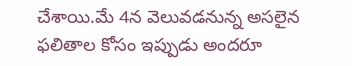చేశాయి.మే 4న వెలువడనున్న అసలైన ఫలితాల కోసం ఇప్పుడు అందరూ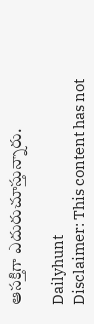ఆసక్తిగా ఎదురుచూస్తున్నారు.

Dailyhunt
Disclaimer: This content has not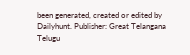been generated, created or edited by Dailyhunt. Publisher: Great Telangana Telugu